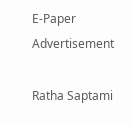E-Paper
Advertisement

Ratha Saptami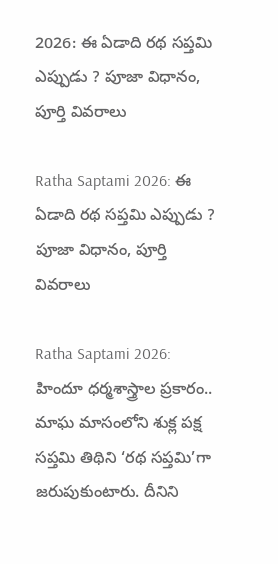2026: ఈ ఏడాది రథ సప్తమి ఎప్పుడు ? పూజా విధానం, పూర్తి వివరాలు

Ratha Saptami 2026: ఈ ఏడాది రథ సప్తమి ఎప్పుడు ? పూజా విధానం, పూర్తి వివరాలు

Ratha Saptami 2026: హిందూ ధర్మశాస్త్రాల ప్రకారం.. మాఘ మాసంలోని శుక్ల పక్ష సప్తమి తిథిని ‘రథ సప్తమి’గా జరుపుకుంటారు. దీనిని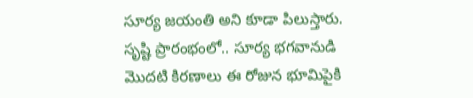సూర్య జయంతి అని కూడా పిలుస్తారు. సృష్టి ప్రారంభంలో.. సూర్య భగవానుడి మొదటి కిరణాలు ఈ రోజున భూమిపైకి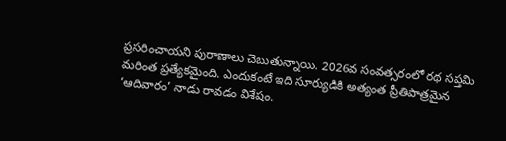ప్రసరించాయని పురాణాలు చెబుతున్నాయి. 2026వ సంవత్సరంలో రథ సప్తమి మరింత ప్రత్యేకమైంది. ఎందుకంటే ఇది సూర్యుడికి అత్యంత ప్రీతిపాత్రమైన ‘ఆదివారం’ నాడు రావడం విశేషం.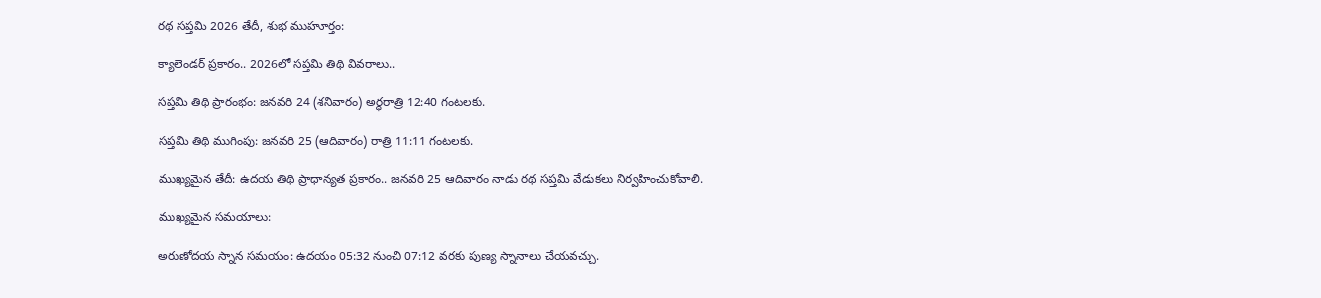రథ సప్తమి 2026 తేదీ, శుభ ముహూర్తం:

క్యాలెండర్ ప్రకారం.. 2026లో సప్తమి తిథి వివరాలు..

సప్తమి తిథి ప్రారంభం: జనవరి 24 (శనివారం) అర్ధరాత్రి 12:40 గంటలకు.

సప్తమి తిథి ముగింపు: జనవరి 25 (ఆదివారం) రాత్రి 11:11 గంటలకు.

ముఖ్యమైన తేదీ: ఉదయ తిథి ప్రాధాన్యత ప్రకారం.. జనవరి 25 ఆదివారం నాడు రథ సప్తమి వేడుకలు నిర్వహించుకోవాలి.

ముఖ్యమైన సమయాలు:

అరుణోదయ స్నాన సమయం: ఉదయం 05:32 నుంచి 07:12 వరకు పుణ్య స్నానాలు చేయవచ్చు.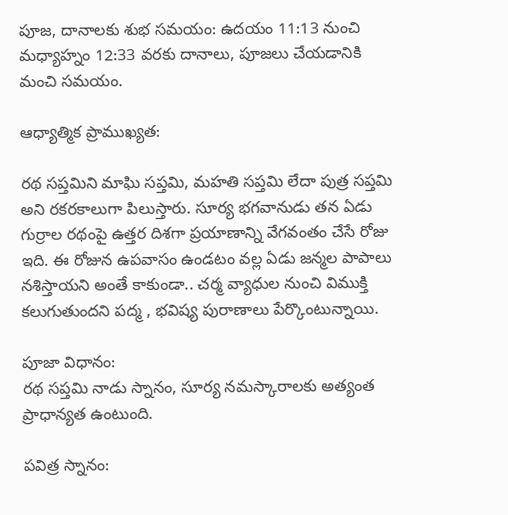పూజ, దానాలకు శుభ సమయం: ఉదయం 11:13 నుంచి మధ్యాహ్నం 12:33 వరకు దానాలు, పూజలు చేయడానికి మంచి సమయం.

ఆధ్యాత్మిక ప్రాముఖ్యత:

రథ సప్తమిని మాఘి సప్తమి, మహతి సప్తమి లేదా పుత్ర సప్తమి అని రకరకాలుగా పిలుస్తారు. సూర్య భగవానుడు తన ఏడు గుర్రాల రథంపై ఉత్తర దిశగా ప్రయాణాన్ని వేగవంతం చేసే రోజు ఇది. ఈ రోజున ఉపవాసం ఉండటం వల్ల ఏడు జన్మల పాపాలు నశిస్తాయని అంతే కాకుండా.. చర్మ వ్యాధుల నుంచి విముక్తి కలుగుతుందని పద్మ , భవిష్య పురాణాలు పేర్కొంటున్నాయి.

పూజా విధానం:
రథ సప్తమి నాడు స్నానం, సూర్య నమస్కారాలకు అత్యంత ప్రాధాన్యత ఉంటుంది.

పవిత్ర స్నానం: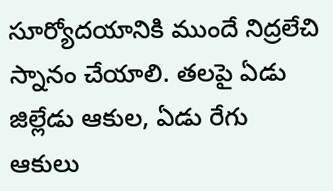సూర్యోదయానికి ముందే నిద్రలేచి స్నానం చేయాలి. తలపై ఏడు జిల్లేడు ఆకుల, ఏడు రేగు ఆకులు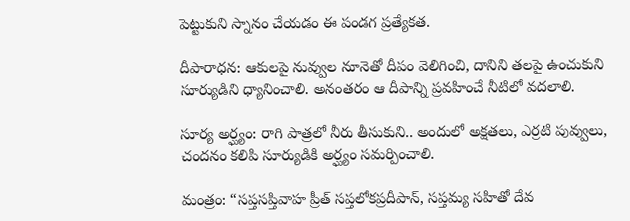పెట్టుకుని స్నానం చేయడం ఈ పండగ ప్రత్యేకత.

దీపారాధన: ఆకులపై నువ్వుల నూనెతో దీపం వెలిగించి, దానిని తలపై ఉంచుకుని సూర్యుడిని ధ్యానించాలి. అనంతరం ఆ దీపాన్ని ప్రవహించే నీటిలో వదలాలి.

సూర్య అర్ఘ్యం: రాగి పాత్రలో నీరు తీసుకుని.. అందులో అక్షతలు, ఎర్రటి పువ్వులు, చందనం కలిపి సూర్యుడికి అర్ఘ్యం సమర్పించాలి.

మంత్రం: “సప్తసప్తివాహ ప్రీత్ సప్తలోకప్రదీపాన్, సప్తమ్య సహితో దేవ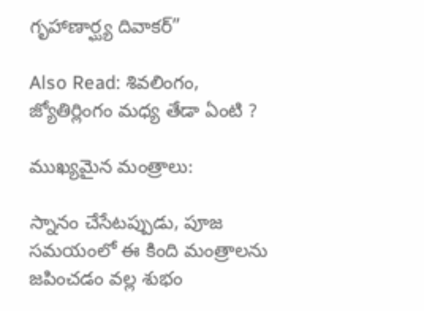గృహాణార్ఘ్య దివాకర్”

Also Read: శివలింగం, జ్యోతిర్లింగం మధ్య తేడా ఏంటి ?

ముఖ్యమైన మంత్రాలు:

స్నానం చేసేటప్పుడు, పూజ సమయంలో ఈ కింది మంత్రాలను జపించడం వల్ల శుభం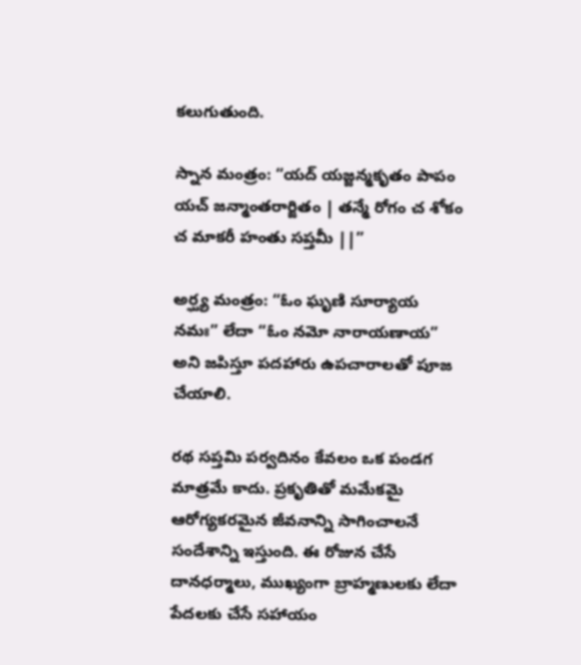కలుగుతుంది.

స్నాన మంత్రం: “యద్ యజ్జన్మకృతం పాపం యచ్ జన్మాంతరార్జితం | తన్మే రోగం చ శోకం చ మాకరీ హంతు సప్తమీ ||”

అర్ఘ్య మంత్రం: “ఓం ఘృణి సూర్యాయ నమః” లేదా “ఓం నమో నారాయణాయ” అని జపిస్తూ పదహారు ఉపచారాలతో పూజ చేయాలి.

రథ సప్తమి పర్వదినం కేవలం ఒక పండగ మాత్రమే కాదు. ప్రకృతితో మమేకమై ఆరోగ్యకరమైన జీవనాన్ని సాగించాలనే సందేశాన్ని ఇస్తుంది. ఈ రోజున చేసే దానధర్మాలు, ముఖ్యంగా బ్రాహ్మణులకు లేదా పేదలకు చేసే సహాయం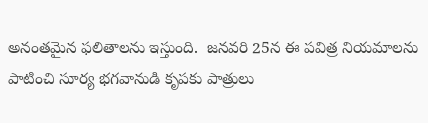అనంతమైన ఫలితాలను ఇస్తుంది.  జనవరి 25న ఈ పవిత్ర నియమాలను పాటించి సూర్య భగవానుడి కృపకు పాత్రులు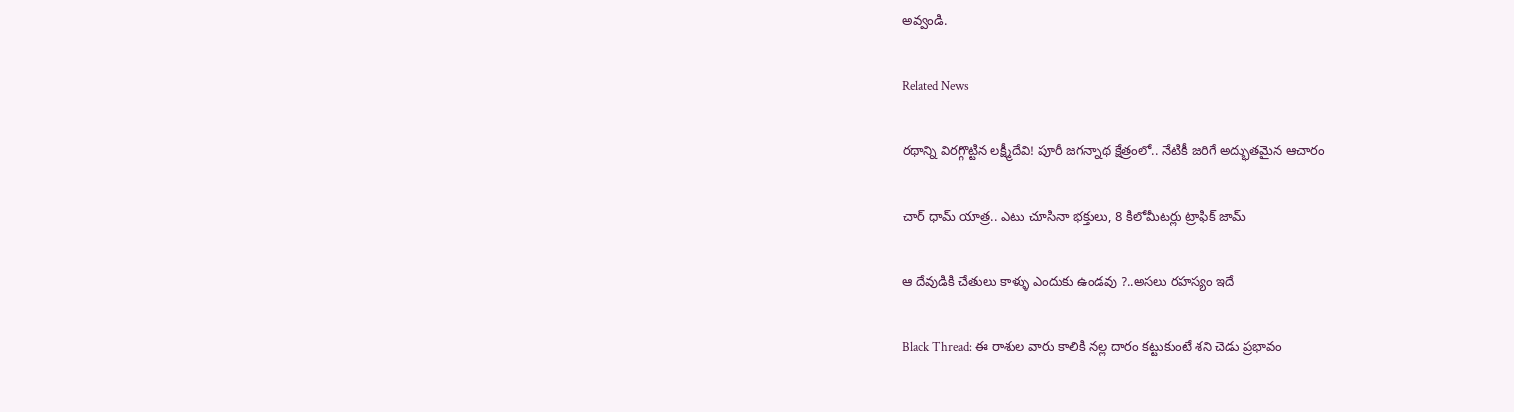అవ్వండి.

Related News

రథాన్ని విరగ్గొట్టిన లక్ష్మీదేవి! పూరీ జగన్నాథ క్షేత్రంలో.. నేటికీ జరిగే అద్భుతమైన ఆచారం

చార్ ధామ్ యాత్ర.. ఎటు చూసినా భక్తులు, 8 కిలోమీటర్లు ట్రాఫిక్ జామ్

ఆ దేవుడికి చేతులు కాళ్ళు ఎందుకు ఉండవు ?..అసలు రహస్యం ఇదే

Black Thread: ఈ రాశుల వారు కాలికి నల్ల దారం కట్టుకుంటే శని చెడు ప్రభావం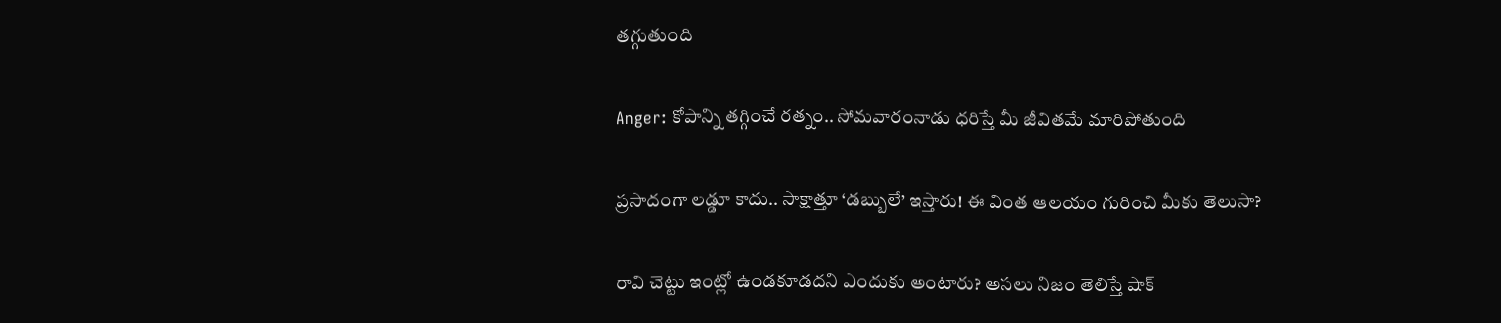తగ్గుతుంది

Anger: కోపాన్ని తగ్గించే రత్నం.. సోమవారంనాడు ధరిస్తే మీ జీవితమే మారిపోతుంది

ప్రసాదంగా లడ్డూ కాదు.. సాక్షాత్తూ ‘డబ్బులే’ ఇస్తారు! ఈ వింత ఆలయం గురించి మీకు తెలుసా?

రావి చెట్టు ఇంట్లో ఉండకూడదని ఎందుకు అంటారు? అసలు నిజం తెలిస్తే షాక్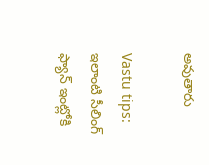అవుతారు

Vastu tips: ఇలాంటి సీలింగ్ ఫ్యాన్ ఇంట్లోకి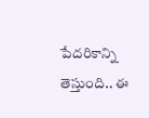పేదరికాన్ని తెస్తుంది.. ఈ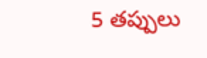5 తప్పులు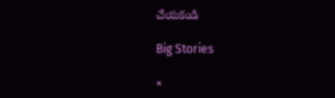చేయకండి

Big Stories

×